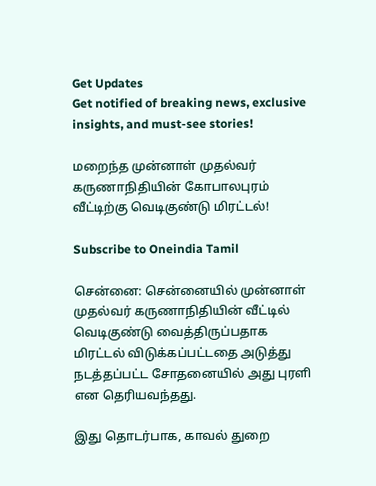Get Updates
Get notified of breaking news, exclusive insights, and must-see stories!

மறைந்த முன்னாள் முதல்வர் கருணாநிதியின் கோபாலபுரம் வீட்டிற்கு வெடிகுண்டு மிரட்டல்!

Subscribe to Oneindia Tamil

சென்னை: சென்னையில் முன்னாள் முதல்வர் கருணாநிதியின் வீட்டில் வெடிகுண்டு வைத்திருப்பதாக மிரட்டல் விடுக்கப்பட்டதை அடுத்து நடத்தப்பட்ட சோதனையில் அது புரளி என தெரியவந்தது.

இது தொடர்பாக, காவல் துறை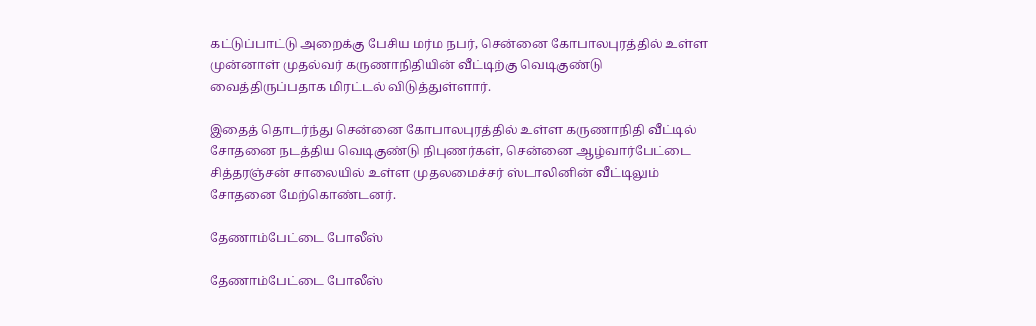கட்டுப்பாட்டு அறைக்கு பேசிய மர்ம நபர், சென்னை கோபாலபுரத்தில் உள்ள முன்னாள் முதல்வர் கருணாநிதியின் வீட்டிற்கு வெடிகுண்டு வைத்திருப்பதாக மிரட்டல் விடுத்துள்ளார்.

இதைத் தொடர்ந்து சென்னை கோபாலபுரத்தில் உள்ள கருணாநிதி வீட்டில் சோதனை நடத்திய வெடிகுண்டு நிபுணர்கள், சென்னை ஆழ்வார்பேட்டை சித்தரஞ்சன் சாலையில் உள்ள முதலமைச்சர் ஸ்டாலினின் வீட்டிலும் சோதனை மேற்கொண்டனர்.

தேணாம்பேட்டை போலீஸ்

தேணாம்பேட்டை போலீஸ்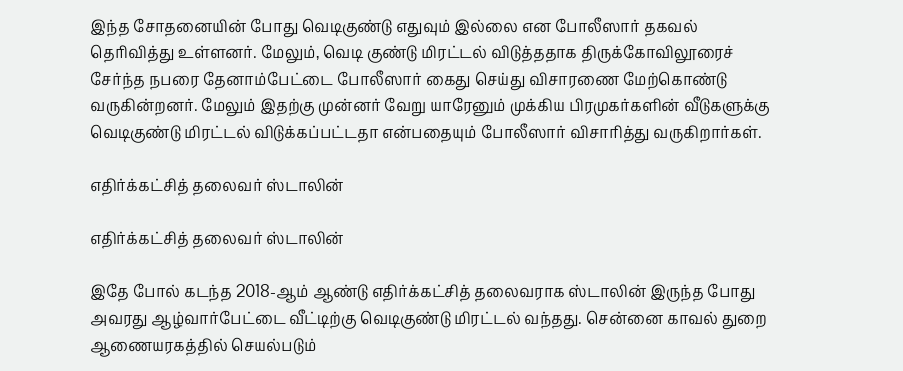இந்த சோதனையின் போது வெடிகுண்டு எதுவும் இல்லை என போலீஸார் தகவல் தெரிவித்து உள்ளனர். மேலும், வெடி குண்டு மிரட்டல் விடுத்ததாக திருக்கோவிலூரைச் சேர்ந்த நபரை தேனாம்பேட்டை போலீஸார் கைது செய்து விசாரணை மேற்கொண்டு வருகின்றனர். மேலும் இதற்கு முன்னர் வேறு யாரேனும் முக்கிய பிரமுகர்களின் வீடுகளுக்கு வெடிகுண்டு மிரட்டல் விடுக்கப்பட்டதா என்பதையும் போலீஸார் விசாரித்து வருகிறார்கள்.

எதிர்க்கட்சித் தலைவர் ஸ்டாலின்

எதிர்க்கட்சித் தலைவர் ஸ்டாலின்

இதே போல் கடந்த 2018-ஆம் ஆண்டு எதிர்க்கட்சித் தலைவராக ஸ்டாலின் இருந்த போது அவரது ஆழ்வார்பேட்டை வீட்டிற்கு வெடிகுண்டு மிரட்டல் வந்தது. சென்னை காவல் துறை ஆணையரகத்தில் செயல்படும்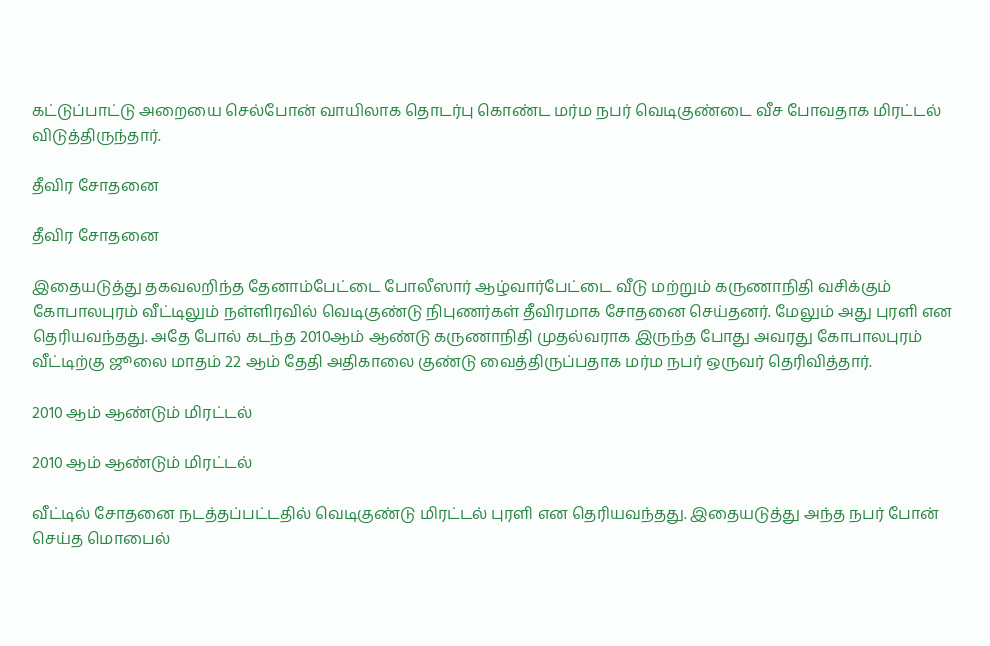கட்டுப்பாட்டு அறையை செல்போன் வாயிலாக தொடர்பு கொண்ட மர்ம நபர் வெடிகுண்டை வீச போவதாக மிரட்டல் விடுத்திருந்தார்.

தீவிர சோதனை

தீவிர சோதனை

இதையடுத்து தகவலறிந்த தேனாம்பேட்டை போலீஸார் ஆழ்வார்பேட்டை வீடு மற்றும் கருணாநிதி வசிக்கும் கோபாலபுரம் வீட்டிலும் நள்ளிரவில் வெடிகுண்டு நிபுணர்கள் தீவிரமாக சோதனை செய்தனர். மேலும் அது புரளி என தெரியவந்தது. அதே போல் கடந்த 2010ஆம் ஆண்டு கருணாநிதி முதல்வராக இருந்த போது அவரது கோபாலபுரம் வீட்டிற்கு ஜூலை மாதம் 22 ஆம் தேதி அதிகாலை குண்டு வைத்திருப்பதாக மர்ம நபர் ஒருவர் தெரிவித்தார்.

2010 ஆம் ஆண்டும் மிரட்டல்

2010 ஆம் ஆண்டும் மிரட்டல்

வீட்டில் சோதனை நடத்தப்பட்டதில் வெடிகுண்டு மிரட்டல் புரளி என தெரியவந்தது. இதையடுத்து அந்த நபர் போன் செய்த மொபைல்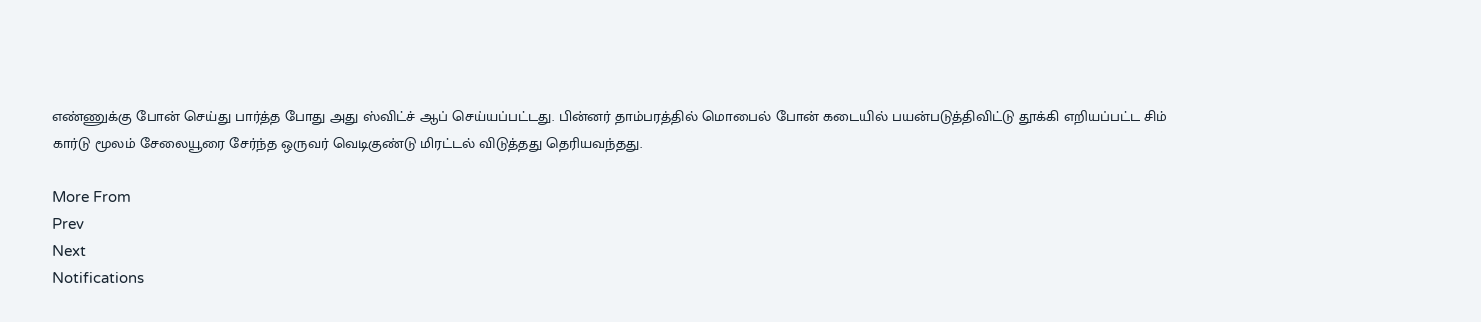எண்ணுக்கு போன் செய்து பார்த்த போது அது ஸ்விட்ச் ஆப் செய்யப்பட்டது. பின்னர் தாம்பரத்தில் மொபைல் போன் கடையில் பயன்படுத்திவிட்டு தூக்கி எறியப்பட்ட சிம் கார்டு மூலம் சேலையூரை சேர்ந்த ஒருவர் வெடிகுண்டு மிரட்டல் விடுத்தது தெரியவந்தது.

More From
Prev
Next
Notifications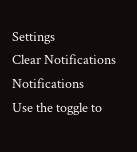Settings
Clear Notifications
Notifications
Use the toggle to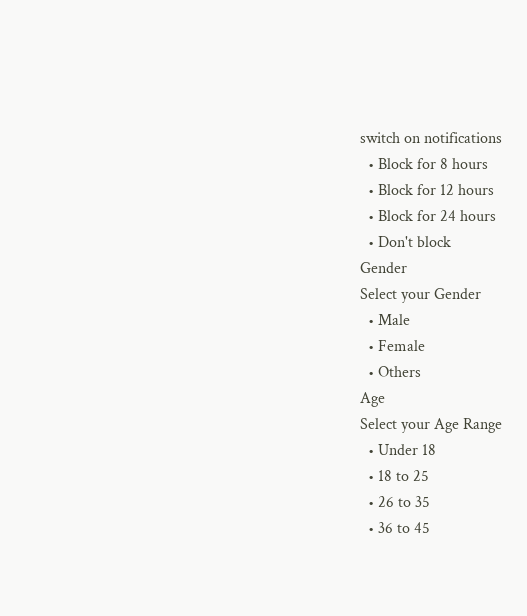switch on notifications
  • Block for 8 hours
  • Block for 12 hours
  • Block for 24 hours
  • Don't block
Gender
Select your Gender
  • Male
  • Female
  • Others
Age
Select your Age Range
  • Under 18
  • 18 to 25
  • 26 to 35
  • 36 to 45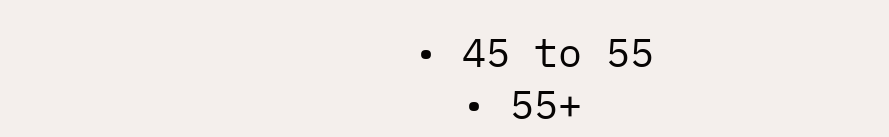• 45 to 55
  • 55+